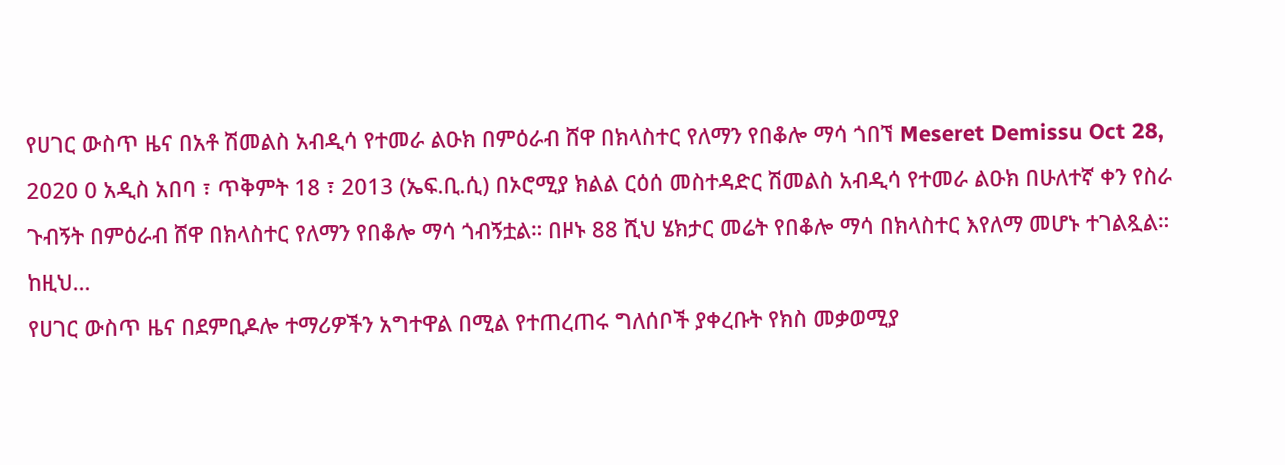የሀገር ውስጥ ዜና በአቶ ሽመልስ አብዲሳ የተመራ ልዑክ በምዕራብ ሸዋ በክላስተር የለማን የበቆሎ ማሳ ጎበኘ Meseret Demissu Oct 28, 2020 0 አዲስ አበባ ፣ ጥቅምት 18 ፣ 2013 (ኤፍ.ቢ.ሲ) በኦሮሚያ ክልል ርዕሰ መስተዳድር ሽመልስ አብዲሳ የተመራ ልዑክ በሁለተኛ ቀን የስራ ጉብኝት በምዕራብ ሸዋ በክላስተር የለማን የበቆሎ ማሳ ጎብኝቷል። በዞኑ 88 ሺህ ሄክታር መሬት የበቆሎ ማሳ በክላስተር እየለማ መሆኑ ተገልጿል። ከዚህ…
የሀገር ውስጥ ዜና በደምቢዶሎ ተማሪዎችን አግተዋል በሚል የተጠረጠሩ ግለሰቦች ያቀረቡት የክስ መቃወሚያ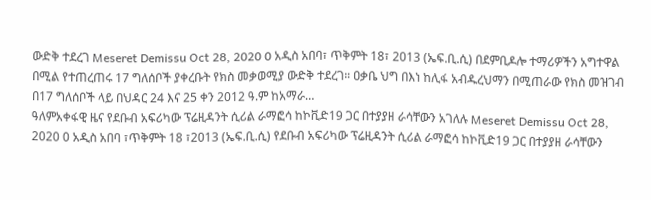ውድቅ ተደረገ Meseret Demissu Oct 28, 2020 0 አዲስ አበባ፣ ጥቅምት 18፣ 2013 (ኤፍ.ቢ.ሲ) በደምቢዶሎ ተማሪዎችን አግተዋል በሚል የተጠረጠሩ 17 ግለሰቦች ያቀረቡት የክስ መቃወሚያ ውድቅ ተደረገ። ዐቃቤ ህግ በእነ ከሊፋ አብዱረህማን በሚጠራው የክስ መዝገብ በ17 ግለሰቦች ላይ በህዳር 24 እና 25 ቀን 2012 ዓ.ም ከአማራ…
ዓለምአቀፋዊ ዜና የደቡብ አፍሪካው ፕሬዚዳንት ሲሪል ራማፎሳ ከኮቪድ19 ጋር በተያያዘ ራሳቸውን አገለሉ Meseret Demissu Oct 28, 2020 0 አዲስ አበባ ፣ጥቅምት 18 ፣2013 (ኤፍ.ቢ.ሲ) የደቡብ አፍሪካው ፕሬዚዳንት ሲሪል ራማፎሳ ከኮቪድ19 ጋር በተያያዘ ራሳቸውን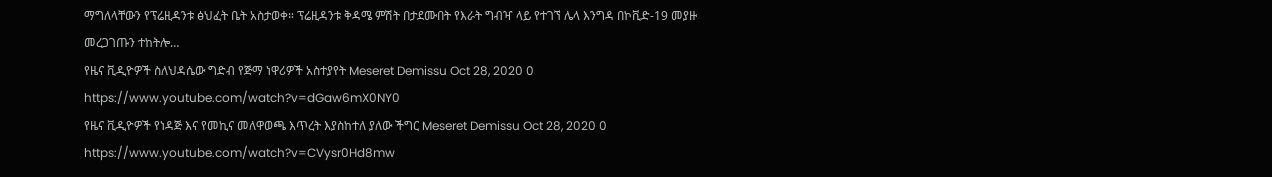ማግለላቸውን የፕሬዚዳንቱ ፅህፈት ቤት አስታወቀ። ፕሬዚዳንቱ ቅዳሜ ምሽት በታደሙበት የእራት ግብዣ ላይ የተገኘ ሌላ እንግዳ በኮቪድ-19 መያዙ መረጋገጡን ተከትሎ…
የዜና ቪዲዮዎች ስለህዳሴው ግድብ የጅማ ነዋሪዎች አስተያየት Meseret Demissu Oct 28, 2020 0 https://www.youtube.com/watch?v=dGaw6mX0NY0
የዜና ቪዲዮዎች የነዳጅ እና የመኪና መለዋወጫ እጥረት እያስከተለ ያለው ችግር Meseret Demissu Oct 28, 2020 0 https://www.youtube.com/watch?v=CVysr0Hd8mw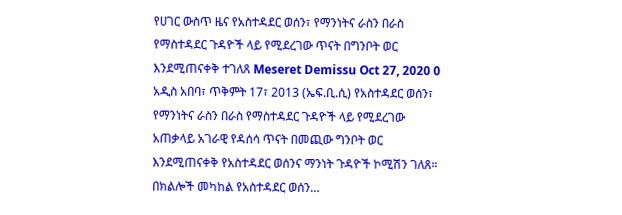የሀገር ውስጥ ዜና የአስተዳደር ወሰን፣ የማንነትና ራስን በራስ የማስተዳደር ጉዳዮች ላይ የሚደረገው ጥናት በግንቦት ወር እንደሚጠናቀቅ ተገለጸ Meseret Demissu Oct 27, 2020 0 አዲስ አበባ፣ ጥቅምት 17፣ 2013 (ኤፍ.ቢ.ሲ) የአስተዳደር ወሰን፣ የማንነትና ራስን በራስ የማስተዳደር ጉዳዮች ላይ የሚደረገው አጠቃላይ አገራዊ የዳሰሳ ጥናት በመጪው ግንቦት ወር እንደሚጠናቀቅ የአስተዳደር ወሰንና ማንነት ጉዳዮች ኮሚሽን ገለጸ። በክልሎች መካከል የአስተዳደር ወሰን…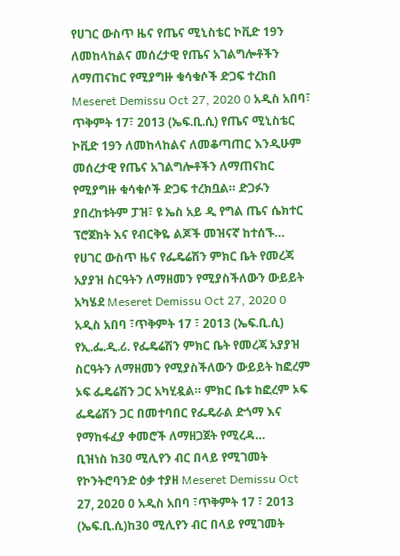የሀገር ውስጥ ዜና የጤና ሚኒስቴር ኮቪድ 19ን ለመከላከልና መሰረታዊ የጤና አገልግሎቶችን ለማጠናከር የሚያግዙ ቁሳቁሶች ድጋፍ ተረከበ Meseret Demissu Oct 27, 2020 0 አዲስ አበባ፣ ጥቅምት 17፣ 2013 (ኤፍ.ቢ.ሲ) የጤና ሚኒስቴር ኮቪድ 19ን ለመከላከልና ለመቆጣጠር እንዲሁም መሰረታዊ የጤና አገልግሎቶችን ለማጠናከር የሚያግዙ ቁሳቁሶች ድጋፍ ተረክቧል። ድጋፉን ያበረከቱትም ፓዝ፣ ዩ ኤስ አይ ዲ የግል ጤና ሴክተር ፕሮጀክት እና የብርቅዬ ልጆች መዝናኛ ከተሰኙ…
የሀገር ውስጥ ዜና የፌዴሬሽን ምክር ቤት የመረጃ አያያዝ ስርዓትን ለማዘመን የሚያስችለውን ውይይት አካሄደ Meseret Demissu Oct 27, 2020 0 አዲስ አበባ ፣ጥቅምት 17 ፣ 2013 (ኤፍ.ቢ.ሲ) የኢ.ፌ.ዲ.ሪ. የፌዴሬሽን ምክር ቤት የመረጃ አያያዝ ስርዓትን ለማዘመን የሚያስችለውን ውይይት ከፎረም ኦፍ ፌዴሬሽን ጋር አካሂዷል። ምክር ቤቱ ከፎረም ኦፍ ፌዴሬሽን ጋር በመተባበር የፌዴራል ድጎማ እና የማከፋፈያ ቀመሮች ለማዘጋጀት የሚረዳ…
ቢዝነስ ከ30 ሚሊየን ብር በላይ የሚገመት የኮንትሮባንድ ዕቃ ተያዘ Meseret Demissu Oct 27, 2020 0 አዲስ አበባ ፣ጥቅምት 17 ፣ 2013 (ኤፍ.ቢ.ሲ)ከ30 ሚሊየን ብር በላይ የሚገመት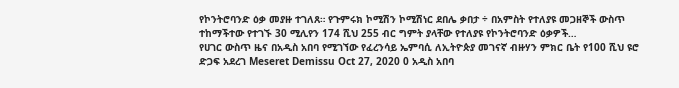የኮንትሮባንድ ዕቃ መያዙ ተገለጸ። የጉምሩክ ኮሚሽን ኮሚሽነር ደበሌ ቃበታ ÷ በአምስት የተለያዩ መጋዘኞች ውስጥ ተከማችተው የተገኙ 30 ሚሊየን 174 ሺህ 255 ብር ግምት ያላቸው የተለያዩ የኮንትሮባንድ ዕቃዎች…
የሀገር ውስጥ ዜና በአዲስ አበባ የሚገኘው የፈረንሳይ ኤምባሲ ለኢትዮጵያ መገናኛ ብዙሃን ምክር ቤት የ100 ሺህ ዩሮ ድጋፍ አደረገ Meseret Demissu Oct 27, 2020 0 አዲስ አበባ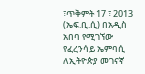፣ጥቅምት 17 ፣ 2013 (ኤፍ.ቢ.ሲ) በአዲስ አበባ የሚገኘው የፈረንሳይ ኤምባሲ ለኢትዮጵያ መገናኛ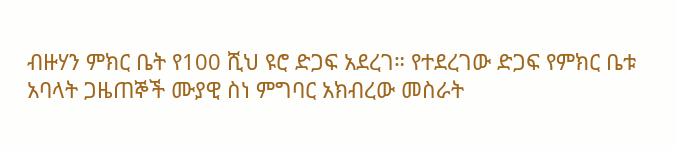ብዙሃን ምክር ቤት የ100 ሺህ ዩሮ ድጋፍ አደረገ። የተደረገው ድጋፍ የምክር ቤቱ አባላት ጋዜጠኞች ሙያዊ ስነ ምግባር አክብረው መስራት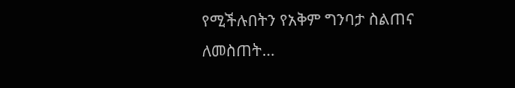የሚችሉበትን የአቅም ግንባታ ስልጠና ለመስጠት…